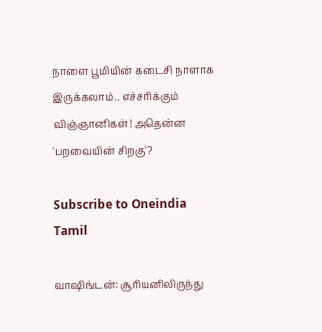நாளை பூமியின் கடைசி நாளாக இருக்கலாம்.. எச்சரிக்கும் விஞ்ஞானிகள்! அதென்ன 'பறவையின் சிறகு'?

Subscribe to Oneindia Tamil

வாஷிங்டன்: சூரியனிலிருந்து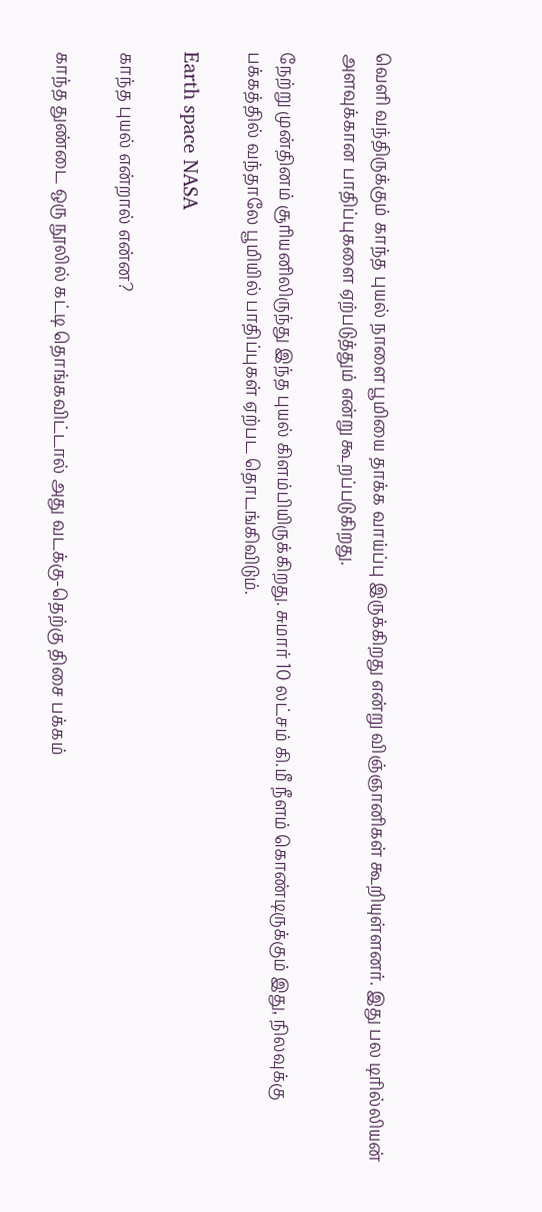வெளி வந்திருக்கும் காந்த புயல் நாளை பூமியை தாக்க வாய்ப்பு இருக்கிறது என்று விஞ்ஞானிகள் கூறியுள்ளனர். இது பல டிரில்லியன் அளவுக்கான பாதிப்புகளை ஏற்படுத்தும் என்று கூறப்படுகிறது.

நேற்று முன்தினம் சூரியனிலிருந்து இந்த புயல் கிளம்பியிருக்கிறது. சுமார் 10 லட்சம் கி.மீ நீளம் கொண்டிருக்கும் இது, நிலவுக்கு பக்கத்தில் வந்தாலே பூமியில் பாதிப்புகள் ஏற்பட தொடங்கிவிடும்.

Earth space NASA

காந்த புயல் என்றால் என்ன?

காந்த துண்டை ஒரு நூலில் கட்டி தொங்கவிட்டால் அது வடக்கு-தெற்கு திசை பக்கம்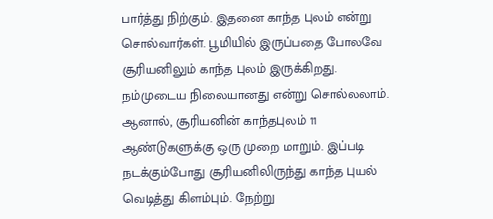பார்த்து நிற்கும். இதனை காந்த புலம் என்று சொல்வார்கள். பூமியில் இருப்பதை போலவே சூரியனிலும் காந்த புலம் இருக்கிறது. நம்முடைய நிலையானது என்று சொல்லலாம். ஆனால், சூரியனின் காந்தபுலம் 11 ஆண்டுகளுக்கு ஒரு முறை மாறும். இப்படி நடக்கும்போது சூரியனிலிருந்து காந்த புயல் வெடித்து கிளம்பும். நேற்று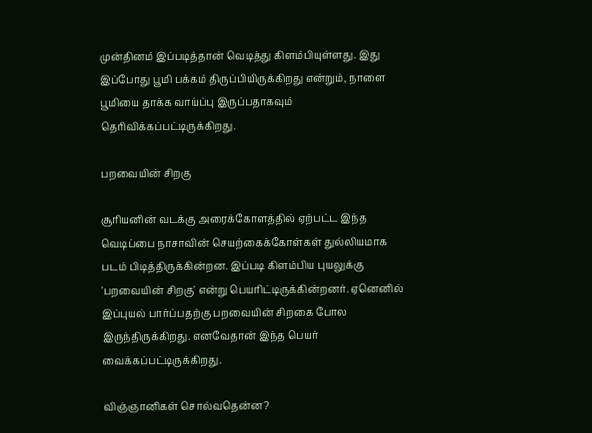முன்தினம் இப்படித்தான் வெடித்து கிளம்பியுள்ளது. இது இப்போது பூமி பக்கம் திருப்பியிருக்கிறது என்றும், நாளை பூமியை தாக்க வாய்ப்பு இருப்பதாகவும் தெரிவிக்கப்பட்டிருக்கிறது.

பறவையின் சிறகு

சூரியனின் வடக்கு அரைக்கோளத்தில் ஏற்பட்ட இந்த வெடிப்பை நாசாவின் செயற்கைக்கோள்கள் துல்லியமாக படம் பிடித்திருக்கின்றன. இப்படி கிளம்பிய புயலுக்கு 'பறவையின் சிறகு' என்று பெயரிட்டிருக்கின்றனர். ஏனெனில் இப்புயல் பார்ப்பதற்கு பறவையின் சிறகை போல இருந்திருக்கிறது. எனவேதான் இந்த பெயர் வைக்கப்பட்டிருக்கிறது.

விஞ்ஞானிகள் சொல்வதென்ன?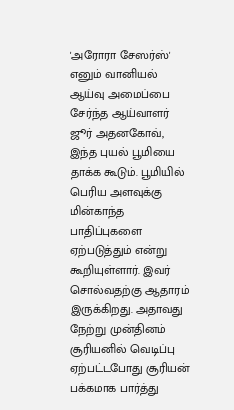'அரோரா சேஸர்ஸ்' எனும் வானியல் ஆய்வு அமைப்பை சேர்ந்த ஆய்வாளர் ஜூர் அதனகோவ், இந்த புயல் பூமியை தாக்க கூடும். பூமியில் பெரிய அளவுக்கு மின்காந்த பாதிப்புகளை ஏற்படுத்தும் என்று கூறியுள்ளார். இவர் சொல்வதற்கு ஆதாரம் இருக்கிறது. அதாவது நேற்று முன்தினம் சூரியனில் வெடிப்பு ஏற்பட்டபோது சூரியன் பக்கமாக பார்த்து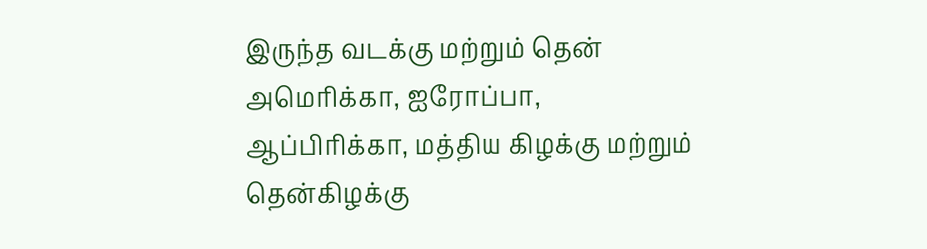இருந்த வடக்கு மற்றும் தென் அமெரிக்கா, ஐரோப்பா, ஆப்பிரிக்கா, மத்திய கிழக்கு மற்றும் தென்கிழக்கு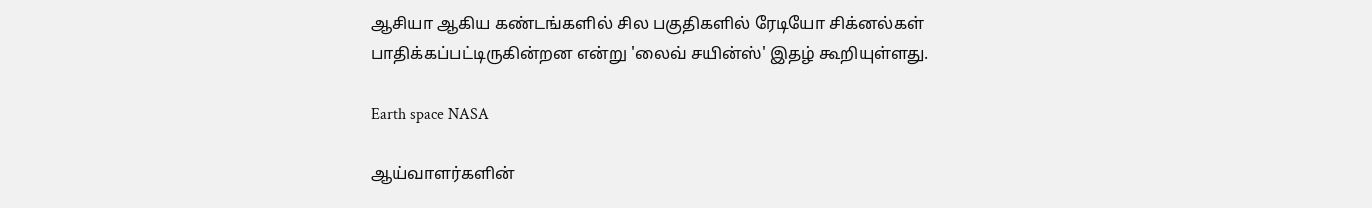ஆசியா ஆகிய கண்டங்களில் சில பகுதிகளில் ரேடியோ சிக்னல்கள் பாதிக்கப்பட்டிருகின்றன என்று 'லைவ் சயின்ஸ்' இதழ் கூறியுள்ளது.

Earth space NASA

ஆய்வாளர்களின்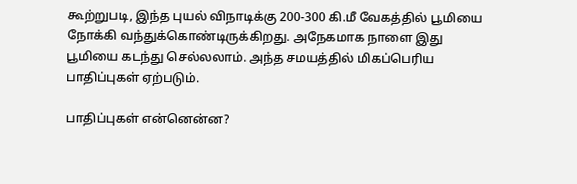கூற்றுபடி, இந்த புயல் விநாடிக்கு 200-300 கி.மீ வேகத்தில் பூமியை நோக்கி வந்துக்கொண்டிருக்கிறது. அநேகமாக நாளை இது பூமியை கடந்து செல்லலாம். அந்த சமயத்தில் மிகப்பெரிய பாதிப்புகள் ஏற்படும்.

பாதிப்புகள் என்னென்ன?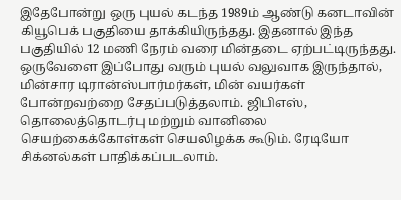இதேபோன்று ஒரு புயல் கடந்த 1989ம் ஆண்டு கனடாவின் கியூபெக் பகுதியை தாக்கியிருந்தது. இதனால் இந்த பகுதியில் 12 மணி நேரம் வரை மின்தடை ஏற்பட்டிருந்தது. ஒருவேளை இப்போது வரும் புயல் வலுவாக இருந்தால், மின்சார டிரான்ஸ்பார்மர்கள், மின் வயர்கள் போன்றவற்றை சேதப்படுத்தலாம். ஜிபிஎஸ், தொலைத்தொடர்பு மற்றும் வானிலை செயற்கைக்கோள்கள் செயலிழக்க கூடும். ரேடியோ சிக்னல்கள் பாதிக்கப்படலாம்.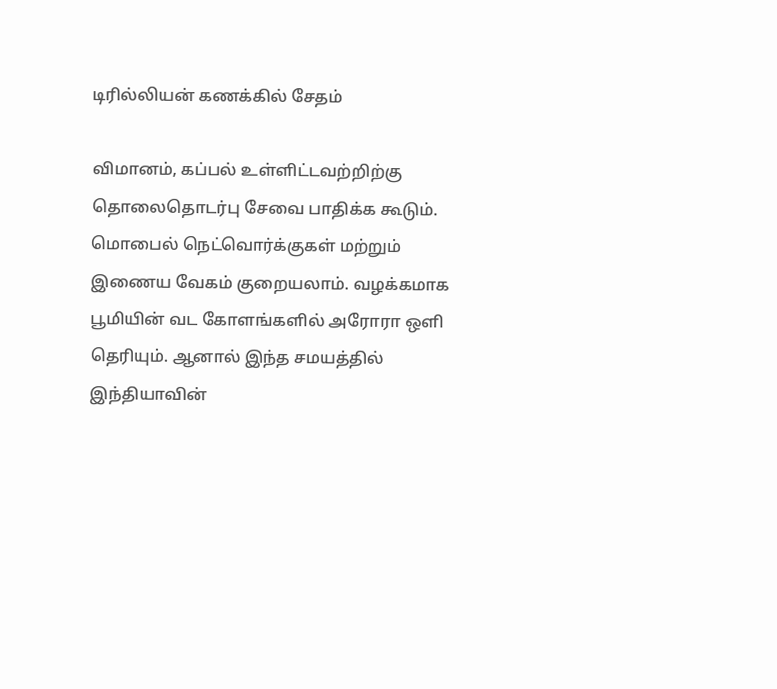டிரில்லியன் கணக்கில் சேதம்

விமானம், கப்பல் உள்ளிட்டவற்றிற்கு தொலைதொடர்பு சேவை பாதிக்க கூடும். மொபைல் நெட்வொர்க்குகள் மற்றும் இணைய வேகம் குறையலாம். வழக்கமாக பூமியின் வட கோளங்களில் அரோரா ஒளி தெரியும். ஆனால் இந்த சமயத்தில் இந்தியாவின்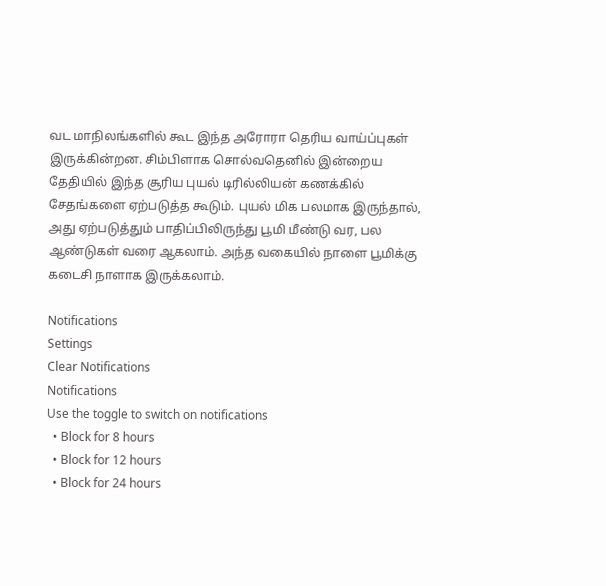வட மாநிலங்களில் கூட இந்த அரோரா தெரிய வாய்ப்புகள் இருக்கின்றன. சிம்பிளாக சொல்வதெனில் இன்றைய தேதியில் இந்த சூரிய புயல் டிரில்லியன் கணக்கில் சேதங்களை ஏற்படுத்த கூடும். புயல் மிக பலமாக இருந்தால், அது ஏற்படுத்தும் பாதிப்பிலிருந்து பூமி மீண்டு வர, பல ஆண்டுகள் வரை ஆகலாம். அந்த வகையில் நாளை பூமிக்கு கடைசி நாளாக இருக்கலாம்.

Notifications
Settings
Clear Notifications
Notifications
Use the toggle to switch on notifications
  • Block for 8 hours
  • Block for 12 hours
  • Block for 24 hours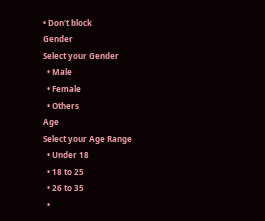• Don't block
Gender
Select your Gender
  • Male
  • Female
  • Others
Age
Select your Age Range
  • Under 18
  • 18 to 25
  • 26 to 35
  •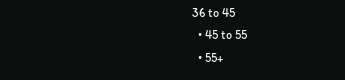36 to 45
  • 45 to 55
  • 55+